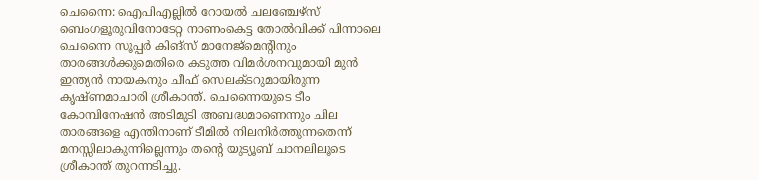ചെന്നൈ: ഐപിഎല്ലിൽ റോയൽ ചലഞ്ചേഴ്സ് ബെംഗളൂരുവിനോടേറ്റ നാണംകെട്ട തോൽവിക്ക് പിന്നാലെ ചെന്നൈ സൂപ്പർ കിങ്‌സ് മാനേജ്‌മെന്റിനും താരങ്ങൾക്കുമെതിരെ കടുത്ത വിമർശനവുമായി മുൻ ഇന്ത്യൻ നായകനും ചീഫ് സെലക്ടറുമായിരുന്ന കൃഷ്ണമാചാരി ശ്രീകാന്ത്‌. ചെന്നൈയുടെ ടീം കോമ്പിനേഷൻ അടിമുടി അബദ്ധമാണെന്നും ചില താരങ്ങളെ എന്തിനാണ് ടീമിൽ നിലനിർത്തുന്നതെന്ന് മനസ്സിലാകുന്നില്ലെന്നും തന്റെ യുട്യൂബ് ചാനലിലൂടെ ശ്രീകാന്ത് തുറന്നടിച്ചു.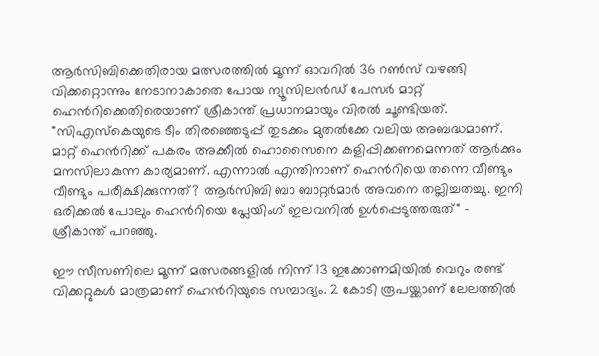ആർസിബിക്കെതിരായ മത്സരത്തിൽ മൂന്ന് ഓവറിൽ 36 റൺസ് വഴങ്ങി വിക്കറ്റൊന്നും നേടാനാകാതെ പോയ ന്യൂസിലൻഡ് പേസർ മാറ്റ് ഹെൻറിക്കെതിരെയാണ് ശ്രീകാന്ത് പ്രധാനമായും വിരൽ ചൂണ്ടിയത്. "സിഎസ്‌കെയുടെ ടീം തിരഞ്ഞെടുപ്പ് തുടക്കം മുതൽക്കേ വലിയ അബദ്ധമാണ്. മാറ്റ് ഹെന്‍റിക്ക് പകരം അക്കീൽ ഹൊസൈനെ കളിപ്പിക്കണമെന്നത് ആർക്കും മനസിലാകുന്ന കാര്യമാണ്. എന്നാൽ എന്തിനാണ് ഹെൻറിയെ തന്നെ വീണ്ടും വീണ്ടും പരീക്ഷിക്കുന്നത്? ആർസിബി ബാ ബാറ്റർമാർ അവനെ തല്ലിച്ചതച്ചു. ഇനി ഒരിക്കൽ പോലും ഹെന്‍റിയെ പ്ലേയിംഗ് ഇലവനിൽ ഉൾപ്പെടുത്തരുത്" - ശ്രീകാന്ത് പറഞ്ഞു.

ഈ സീസണിലെ മൂന്ന് മത്സരങ്ങളിൽ നിന്ന് 13 ഇക്കോണമിയിൽ വെറും രണ്ട് വിക്കറ്റുകൾ മാത്രമാണ് ഹെൻറിയുടെ സമ്പാദ്യം. 2 കോടി രൂപയ്ക്കാണ് ലേലത്തിൽ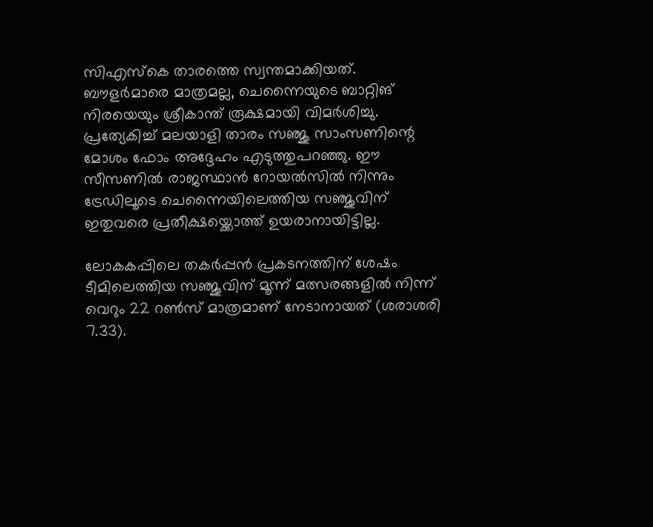സിഎസ്‌കെ താരത്തെ സ്വന്തമാക്കിയത്. ബൗളർമാരെ മാത്രമല്ല, ചെന്നൈയുടെ ബാറ്റിങ് നിരയെയും ശ്രീകാന്ത് രൂക്ഷമായി വിമർശിച്ചു. പ്രത്യേകിച്ച് മലയാളി താരം സഞ്ജു സാംസണിന്റെ മോശം ഫോം അദ്ദേഹം എടുത്തുപറഞ്ഞു. ഈ സീസണിൽ രാജസ്ഥാൻ റോയൽസിൽ നിന്നും ട്രേഡിലൂടെ ചെന്നൈയിലെത്തിയ സഞ്ജുവിന് ഇതുവരെ പ്രതീക്ഷയ്ക്കൊത്ത് ഉയരാനായിട്ടില്ല.

ലോകകപ്പിലെ തകർപ്പൻ പ്രകടനത്തിന് ശേഷം ടീമിലെത്തിയ സഞ്ജുവിന് മൂന്ന് മത്സരങ്ങളിൽ നിന്ന് വെറും 22 റൺസ് മാത്രമാണ് നേടാനായത് (ശരാശരി 7.33).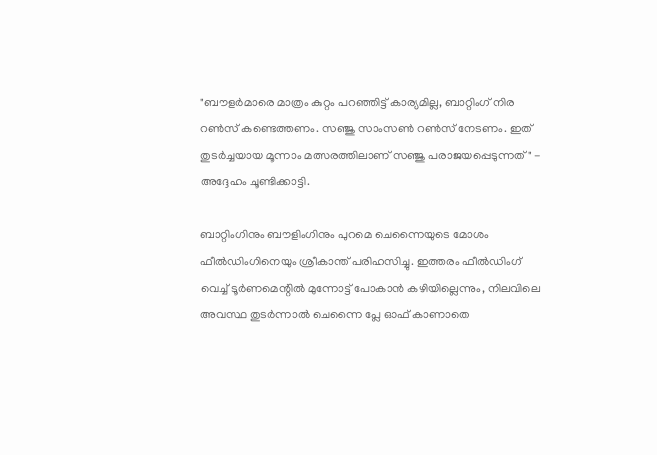"ബൗളർമാരെ മാത്രം കുറ്റം പറഞ്ഞിട്ട് കാര്യമില്ല, ബാറ്റിംഗ് നിര റൺസ് കണ്ടെത്തണം. സഞ്ജു സാംസൺ റൺസ് നേടണം. ഇത് തുടർച്ചയായ മൂന്നാം മത്സരത്തിലാണ് സഞ്ജു പരാജയപ്പെടുന്നത്" - അദ്ദേഹം ചൂണ്ടിക്കാട്ടി.

ബാറ്റിംഗിനും ബൗളിംഗിനും പുറമെ ചെന്നൈയുടെ മോശം ഫീൽഡിംഗിനെയും ശ്രീകാന്ത് പരിഹസിച്ചു. ഇത്തരം ഫീൽഡിംഗ് വെച്ച് ടൂർണമെന്റിൽ മുന്നോട്ട് പോകാൻ കഴിയില്ലെന്നും, നിലവിലെ അവസ്ഥ തുടർന്നാൽ ചെന്നൈ പ്ലേ ഓഫ് കാണാതെ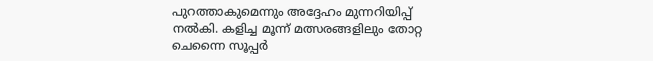പുറത്താകുമെന്നും അദ്ദേഹം മുന്നറിയിപ്പ് നൽകി. കളിച്ച മൂന്ന് മത്സരങ്ങളിലും തോറ്റ ചെന്നൈ സൂപ്പർ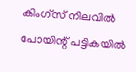കിംഗ്‌സ് നിലവിൽ പോയിന്റ് പട്ടികയിൽ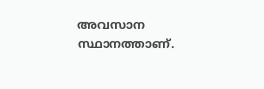അവസാന സ്ഥാനത്താണ്.